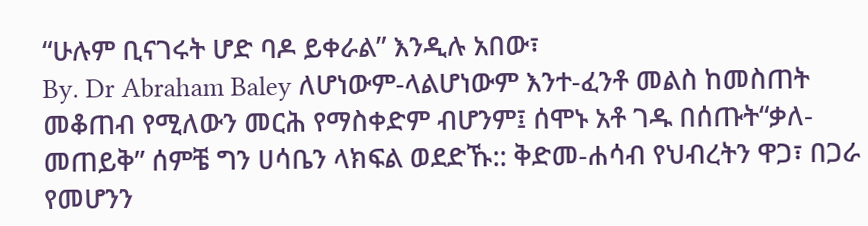“ሁሉም ቢናገሩት ሆድ ባዶ ይቀራል” እንዲሉ አበው፣
By. Dr Abraham Baley ለሆነውም-ላልሆነውም እንተ-ፈንቶ መልስ ከመስጠት መቆጠብ የሚለውን መርሕ የማስቀድም ብሆንም፤ ሰሞኑ አቶ ገዱ በሰጡት“ቃለ-መጠይቅ” ሰምቼ ግን ሀሳቤን ላክፍል ወደድኹ:: ቅድመ-ሐሳብ የህብረትን ዋጋ፣ በጋራ የመሆንን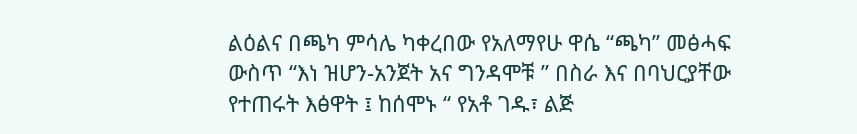ልዕልና በጫካ ምሳሌ ካቀረበው የአለማየሁ ዋሴ “ጫካ” መፅሓፍ ውስጥ “እነ ዝሆን-አንጀት አና ግንዳሞቹ ” በስራ እና በባህርያቸው የተጠሩት እፅዋት ፤ ከሰሞኑ “ የአቶ ገዱ፣ ልጅ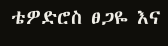ቴዎድሮስ ፀጋዬ እና